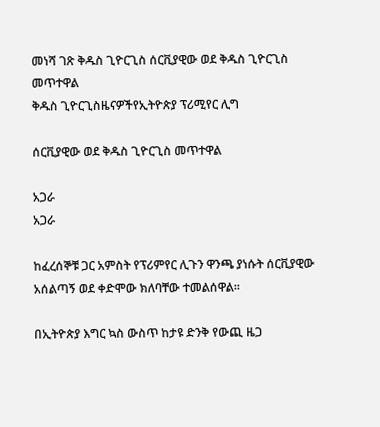መነሻ ገጽ ቅዱስ ጊዮርጊስ ሰርቪያዊው ወደ ቅዱስ ጊዮርጊስ መጥተዋል
ቅዱስ ጊዮርጊስዜናዎችየኢትዮጵያ ፕሪሚየር ሊግ

ሰርቪያዊው ወደ ቅዱስ ጊዮርጊስ መጥተዋል

አጋራ
አጋራ

ከፈረሰኞቹ ጋር አምስት የፕሪምየር ሊጉን ዋንጫ ያነሱት ሰርቪያዊው አሰልጣኝ ወደ ቀድሞው ክለባቸው ተመልሰዋል።

በኢትዮጵያ እግር ኳስ ውስጥ ከታዩ ድንቅ የውጪ ዜጋ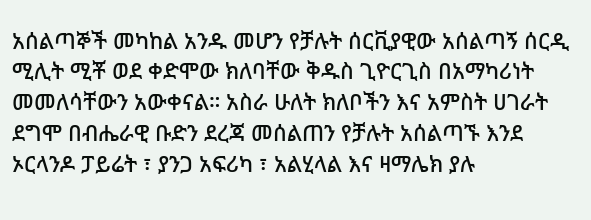አሰልጣኞች መካከል አንዱ መሆን የቻሉት ሰርቪያዊው አሰልጣኝ ሰርዲ ሚሊት ሚቾ ወደ ቀድሞው ክለባቸው ቅዱስ ጊዮርጊስ በአማካሪነት መመለሳቸውን አውቀናል። አስራ ሁለት ክለቦችን እና አምስት ሀገራት ደግሞ በብሔራዊ ቡድን ደረጃ መሰልጠን የቻሉት አሰልጣኙ እንደ ኦርላንዶ ፓይሬት ፣ ያንጋ አፍሪካ ፣ አልሂላል እና ዛማሌክ ያሉ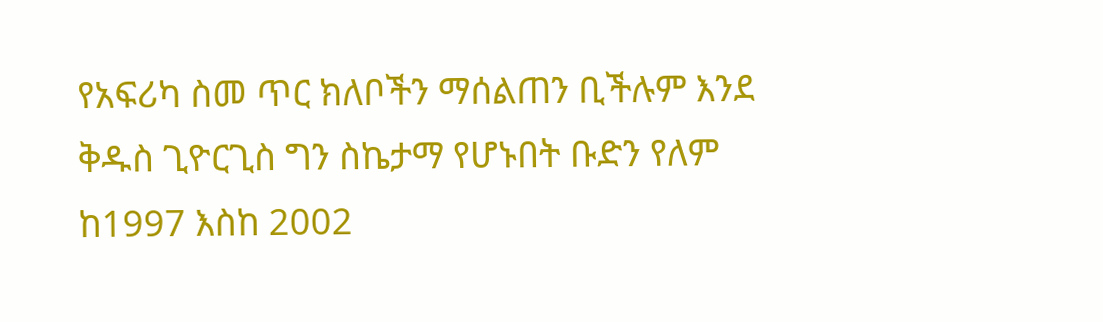የአፍሪካ ስመ ጥር ክለቦችን ማሰልጠን ቢችሉም እንደ ቅዱስ ጊዮርጊስ ግን ስኬታማ የሆኑበት ቡድን የለም ከ1997 እስከ 2002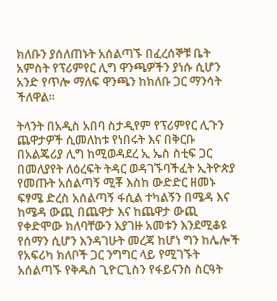ክለቡን ያሰለጠኑት አሰልጣኙ በፈረሰኞቹ ቤት አምስት የፕሪምየር ሊግ ዋንጫዎችን ያነሱ ሲሆን አንድ የጥሎ ማለፍ ዋንጫን ከክለቡ ጋር ማንሳት ችለዋል።

ትላንት በአዲስ አበባ ስታዲየም የፕሪምየር ሊጉን ጨዋታዎች ሲመለከቱ የነበሩት እና በቅርቡ በአልጄሪያ ሊግ ከሚወዳደረ ኢ ኤስ ስቲፍ ጋር በመለያየት ለዕረፍት ትዳር ወዳገኙባችፈት ኢትዮጵያ የመጡት አሰልጣኝ ሚቾ እስከ ውድድር ዘመኑ ፍፃሜ ድረስ አሰልጣኝ ፋሲል ተካልኝን በሜዳ እና ከሜዳ ውጪ በጨዋታ እና ከጨዋታ ውጪ የቀድሞው ክለባቸውን እያገዙ አመቱን እንደሚቆዩ የሰማን ሲሆን እንዳገሁት መረጃ ከሆነ ግን ከሌሎች የአፍሪካ ክለቦች ጋር ንግግር ላይ የሚገኙት አሰልጣኙ የቅዱስ ጊዮርጊስን የፋይናንስ ስርዓት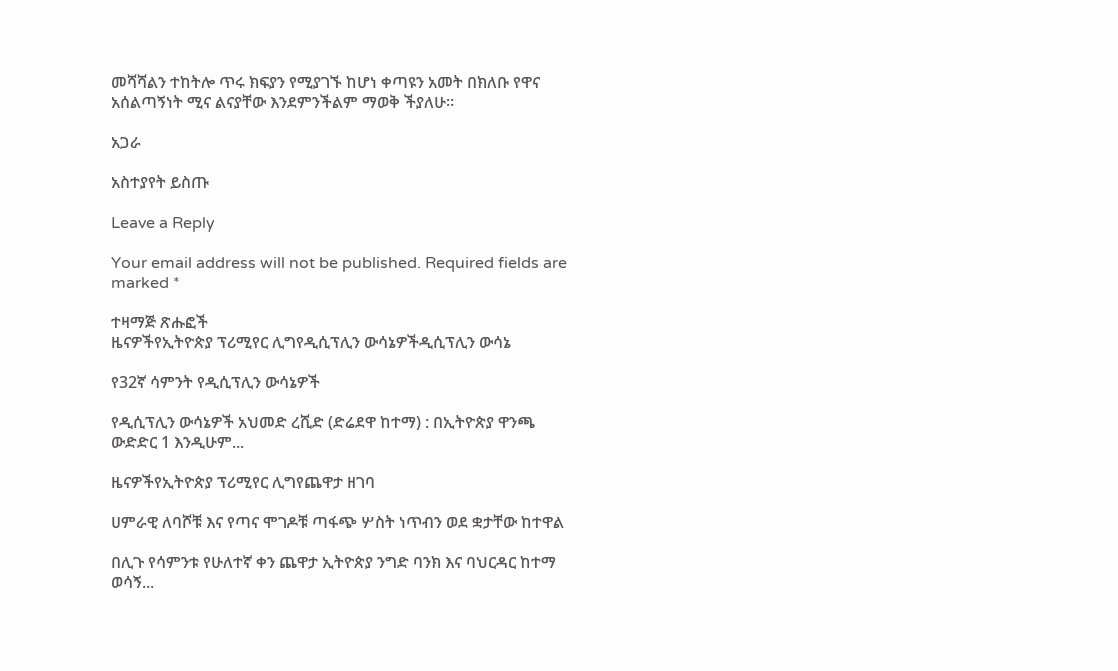መሻሻልን ተከትሎ ጥሩ ክፍያን የሚያገኙ ከሆነ ቀጣዩን አመት በክለቡ የዋና አሰልጣኝነት ሚና ልናያቸው እንደምንችልም ማወቅ ችያለሁ።

አጋራ

አስተያየት ይስጡ

Leave a Reply

Your email address will not be published. Required fields are marked *

ተዛማጅ ጽሑፎች
ዜናዎችየኢትዮጵያ ፕሪሚየር ሊግየዲሲፕሊን ውሳኔዎችዲሲፕሊን ውሳኔ

የ32ኛ ሳምንት የዲሲፕሊን ውሳኔዎች

የዲሲፕሊን ውሳኔዎች አህመድ ረሺድ (ድሬደዋ ከተማ) : በኢትዮጵያ ዋንጫ ውድድር 1 እንዲሁም...

ዜናዎችየኢትዮጵያ ፕሪሚየር ሊግየጨዋታ ዘገባ

ሀምራዊ ለባሾቹ እና የጣና ሞገዶቹ ጣፋጭ ሦስት ነጥብን ወደ ቋታቸው ከተዋል

በሊጉ የሳምንቱ የሁለተኛ ቀን ጨዋታ ኢትዮጵያ ንግድ ባንክ እና ባህርዳር ከተማ ወሳኝ...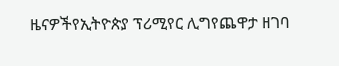ዜናዎችየኢትዮጵያ ፕሪሚየር ሊግየጨዋታ ዘገባ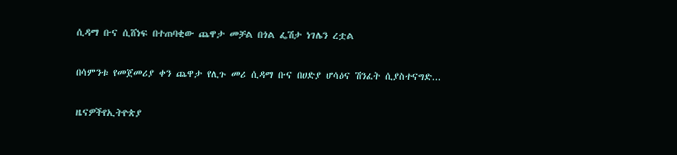ሲዳማ ቡና ሲሸነፍ በተጠባቂው ጨዋታ መቻል በጎል ፌሽታ ነገሌን ረቷል

በሳምንቱ የመጀመሪያ ቀን ጨዋታ የሊጉ መሪ ሲዳማ ቡና በሀድያ ሆሳዕና ሽንፈት ሲያስተናግድ...

ዜናዎችየኢትዮጵያ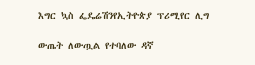እግር ኳስ ፌዴሬሽንየኢትዮጵያ ፕሪሚየር ሊግ

ውጤት ለውጧል የተባለው ዳኛ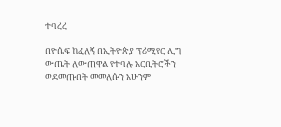ተባረረ

በዮሴፍ ከፈለኝ በኢትዮጵያ ፕሪሚየር ሊግ ውጤት ለውጠዋል የተባሉ አርቢትሮችን ወደመጡበት መመለሱን አሁንም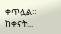ቀጥሏል። ከቀናት...